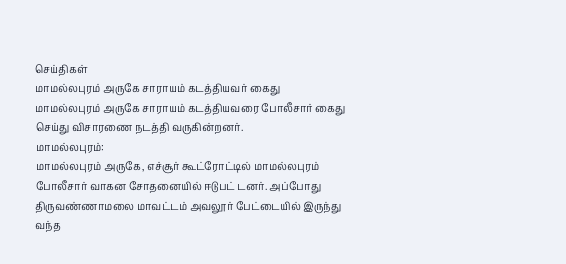செய்திகள்
மாமல்லபுரம் அருகே சாராயம் கடத்தியவர் கைது
மாமல்லபுரம் அருகே சாராயம் கடத்தியவரை போலீசார் கைது செய்து விசாரணை நடத்தி வருகின்றனர்.
மாமல்லபுரம்:
மாமல்லபுரம் அருகே, எச்சூர் கூட்ரோட்டில் மாமல்லபுரம் போலீசார் வாகன சோதனையில் ஈடுபட் டனர். அப்போது திருவண்ணாமலை மாவட்டம் அவலூர் பேட்டையில் இருந்து வந்த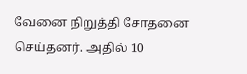வேனை நிறுத்தி சோதனை செய்தனர். அதில் 10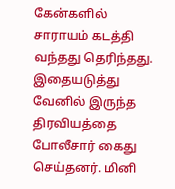கேன்களில் சாராயம் கடத்தி வந்தது தெரிந்தது.
இதையடுத்து வேனில் இருந்த திரவியத்தை போலீசார் கைது செய்தனர். மினி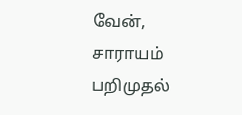வேன், சாராயம் பறிமுதல்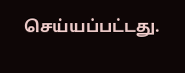செய்யப்பட்டது.